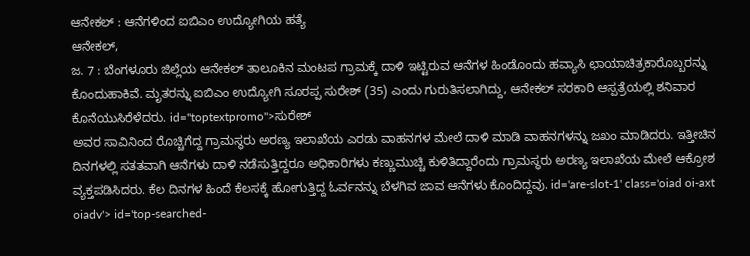ಆನೇಕಲ್ : ಆನೆಗಳಿಂದ ಐಬಿಎಂ ಉದ್ಯೋಗಿಯ ಹತ್ಯೆ
ಆನೇಕಲ್,
ಜ. 7 : ಬೆಂಗಳೂರು ಜಿಲ್ಲೆಯ ಆನೇಕಲ್ ತಾಲೂಕಿನ ಮಂಟಪ ಗ್ರಾಮಕ್ಕೆ ದಾಳಿ ಇಟ್ಟಿರುವ ಆನೆಗಳ ಹಿಂಡೊಂದು ಹವ್ಯಾಸಿ ಛಾಯಾಚಿತ್ರಕಾರೊಬ್ಬರನ್ನು ಕೊಂದುಹಾಕಿವೆ. ಮೃತರನ್ನು ಐಬಿಎಂ ಉದ್ಯೋಗಿ ಸೂರಪ್ಪ ಸುರೇಶ್ (35) ಎಂದು ಗುರುತಿಸಲಾಗಿದ್ದು, ಆನೇಕಲ್ ಸರಕಾರಿ ಆಸ್ಪತ್ರೆಯಲ್ಲಿ ಶನಿವಾರ ಕೊನೆಯುಸಿರೆಳೆದರು. id="toptextpromo">ಸುರೇಶ್
ಅವರ ಸಾವಿನಿಂದ ರೊಚ್ಚಿಗೆದ್ದ ಗ್ರಾಮಸ್ಥರು ಅರಣ್ಯ ಇಲಾಖೆಯ ಎರಡು ವಾಹನಗಳ ಮೇಲೆ ದಾಳಿ ಮಾಡಿ ವಾಹನಗಳನ್ನು ಜಖಂ ಮಾಡಿದರು. ಇತ್ತೀಚಿನ ದಿನಗಳಲ್ಲಿ ಸತತವಾಗಿ ಆನೆಗಳು ದಾಳಿ ನಡೆಸುತ್ತಿದ್ದರೂ ಅಧಿಕಾರಿಗಳು ಕಣ್ಣುಮುಚ್ಚಿ ಕುಳಿತಿದ್ದಾರೆಂದು ಗ್ರಾಮಸ್ಥರು ಅರಣ್ಯ ಇಲಾಖೆಯ ಮೇಲೆ ಆಕ್ರೋಶ ವ್ಯಕ್ತಪಡಿಸಿದರು. ಕೆಲ ದಿನಗಳ ಹಿಂದೆ ಕೆಲಸಕ್ಕೆ ಹೋಗುತ್ತಿದ್ದ ಓರ್ವನನ್ನು ಬೆಳಗಿವ ಜಾವ ಆನೆಗಳು ಕೊಂದಿದ್ದವು. id='are-slot-1' class='oiad oi-axt oiadv'> id='top-searched-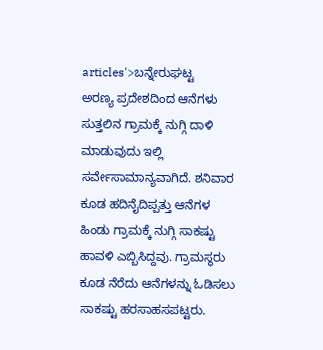articles'>ಬನ್ನೇರುಘಟ್ಟ
ಅರಣ್ಯ ಪ್ರದೇಶದಿಂದ ಆನೆಗಳು ಸುತ್ತಲಿನ ಗ್ರಾಮಕ್ಕೆ ನುಗ್ಗಿ ದಾಳಿ ಮಾಡುವುದು ಇಲ್ಲಿ ಸರ್ವೇಸಾಮಾನ್ಯವಾಗಿದೆ. ಶನಿವಾರ ಕೂಡ ಹದಿನೈದಿಪ್ಪತ್ತು ಆನೆಗಳ ಹಿಂಡು ಗ್ರಾಮಕ್ಕೆ ನುಗ್ಗಿ ಸಾಕಷ್ಟು ಹಾವಳಿ ಎಬ್ಬಿಸಿದ್ದವು. ಗ್ರಾಮಸ್ಥರು ಕೂಡ ನೆರೆದು ಆನೆಗಳನ್ನು ಓಡಿಸಲು ಸಾಕಷ್ಟು ಹರಸಾಹಸಪಟ್ಟರು.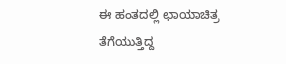ಈ ಹಂತದಲ್ಲಿ ಛಾಯಾಚಿತ್ರ ತೆಗೆಯುತ್ತಿದ್ದ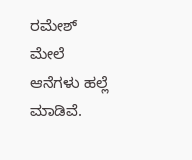ರಮೇಶ್ ಮೇಲೆ ಆನೆಗಳು ಹಲ್ಲೆ ಮಾಡಿವೆ.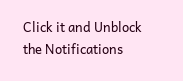Click it and Unblock the Notifications